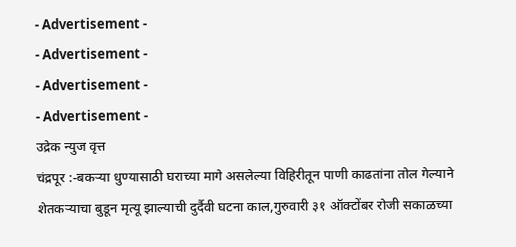- Advertisement -
- Advertisement -
- Advertisement -
- Advertisement -
उद्रेक न्युज वृत्त
चंद्रपूर :-बकऱ्या धुण्यासाठी घराच्या मागे असलेल्या विहिरीतून पाणी काढतांना तोल गेल्याने शेतकऱ्याचा बुडून मृत्यू झाल्याची दुर्दैवी घटना काल,गुरुवारी ३१ ऑक्टोंबर रोजी सकाळच्या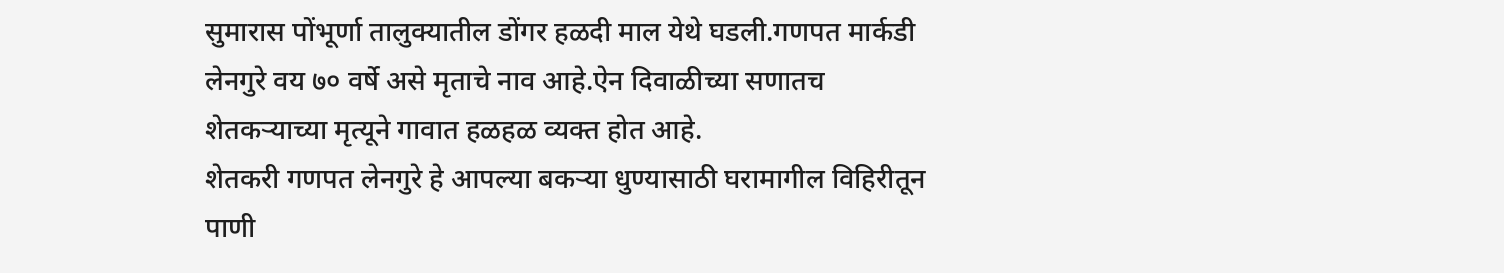सुमारास पोंभूर्णा तालुक्यातील डोंगर हळदी माल येथे घडली.गणपत मार्कडी लेनगुरे वय ७० वर्षे असे मृताचे नाव आहे.ऐन दिवाळीच्या सणातच शेतकऱ्याच्या मृत्यूने गावात हळहळ व्यक्त होत आहे.
शेतकरी गणपत लेनगुरे हे आपल्या बकऱ्या धुण्यासाठी घरामागील विहिरीतून पाणी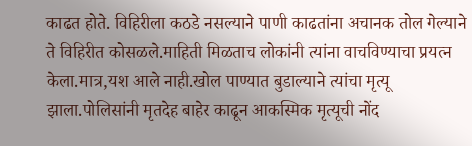काढत होते. विहिरीला कठडे नसल्याने पाणी काढतांना अचानक तोल गेल्याने ते विहिरीत कोसळले.माहिती मिळताच लोकांनी त्यांना वाचविण्याचा प्रयत्न केला.मात्र,यश आले नाही.खोल पाण्यात बुडाल्याने त्यांचा मृत्यू झाला.पोलिसांनी मृतदेह बाहेर काढून आकस्मिक मृत्यूची नोंद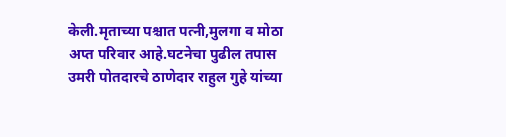केली.मृताच्या पश्चात पत्नी,मुलगा व मोठा अप्त परिवार आहे.घटनेचा पुढील तपास उमरी पोतदारचे ठाणेदार राहुल गुहे यांच्या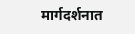मार्गदर्शनात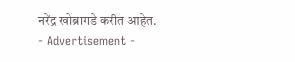नरेंद्र खोब्रागडे करीत आहेत.
- Advertisement -